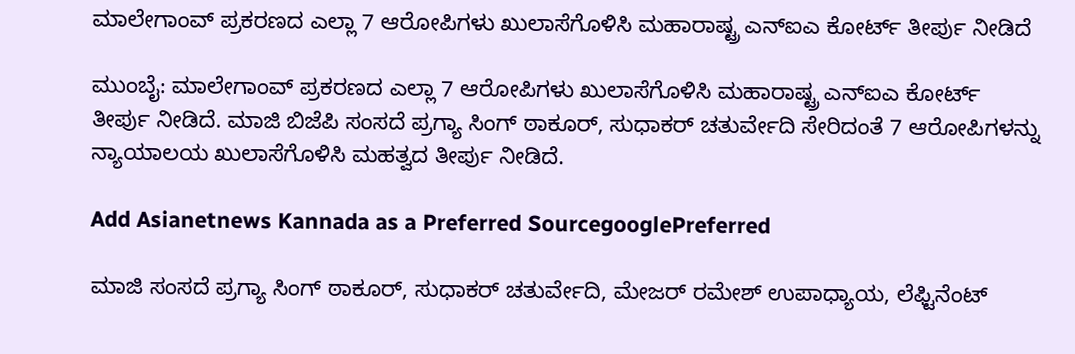ಮಾಲೇಗಾಂವ್ ಪ್ರಕರಣದ ಎಲ್ಲಾ 7 ಆರೋಪಿಗಳು ಖುಲಾಸೆಗೊಳಿಸಿ ಮಹಾರಾಷ್ಟ್ರ ಎನ್‌ಐಎ ಕೋರ್ಟ್ ತೀರ್ಪು ನೀಡಿದೆ

ಮುಂಬೈ: ಮಾಲೇಗಾಂವ್ ಪ್ರಕರಣದ ಎಲ್ಲಾ 7 ಆರೋಪಿಗಳು ಖುಲಾಸೆಗೊಳಿಸಿ ಮಹಾರಾಷ್ಟ್ರ ಎನ್‌ಐಎ ಕೋರ್ಟ್ ತೀರ್ಪು ನೀಡಿದೆ. ಮಾಜಿ ಬಿಜೆಪಿ ಸಂಸದೆ ಪ್ರಗ್ಯಾ ಸಿಂಗ್ ಠಾಕೂರ್‌, ಸುಧಾಕರ್ ಚತುರ್ವೇದಿ ಸೇರಿದಂತೆ 7 ಆರೋಪಿಗಳನ್ನು ನ್ಯಾಯಾಲಯ ಖುಲಾಸೆಗೊಳಿಸಿ ಮಹತ್ವದ ತೀರ್ಪು ನೀಡಿದೆ.

Add Asianetnews Kannada as a Preferred SourcegooglePreferred

ಮಾಜಿ ಸಂಸದೆ ಪ್ರಗ್ಯಾ ಸಿಂಗ್ ಠಾಕೂರ್‌, ಸುಧಾಕರ್ ಚತುರ್ವೇದಿ, ಮೇಜರ್ ರಮೇಶ್ ಉಪಾಧ್ಯಾಯ, ಲೆಫ್ಟಿನೆಂಟ್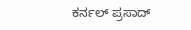ಕರ್ನಲ್ ಪ್ರಸಾದ್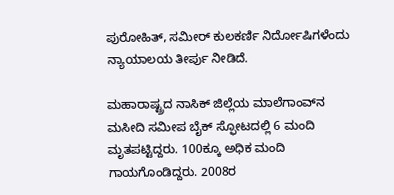ಪುರೋಹಿತ್, ಸಮೀರ್ ಕುಲಕರ್ಣಿ ನಿರ್ದೋಷಿಗಳೆಂದು ನ್ಯಾಯಾಲಯ ತೀರ್ಪು ನೀಡಿದೆ.

ಮಹಾರಾಷ್ಟ್ರದ ನಾಸಿಕ್ ಜಿಲ್ಲೆಯ ಮಾಲೆಗಾಂವ್‌ನ ಮಸೀದಿ ಸಮೀಪ ಬೈಕ್‌ ಸ್ಫೋಟದಲ್ಲಿ 6 ಮಂದಿ ಮೃತಪಟ್ಟಿದ್ದರು. 100ಕ್ಕೂ ಅಧಿಕ ಮಂದಿ ಗಾಯಗೊಂಡಿದ್ದರು. 2008ರ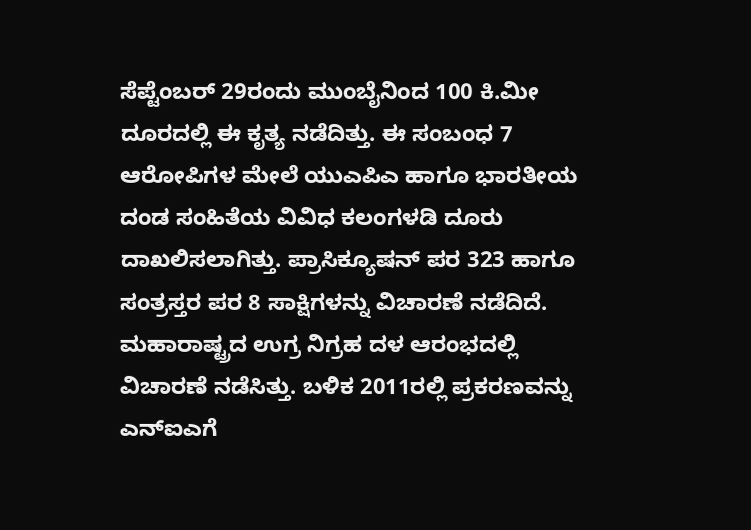ಸೆಪ್ಟೆಂಬರ್ 29ರಂದು ಮುಂಬೈನಿಂದ 100 ಕಿ.ಮೀ ದೂರದಲ್ಲಿ ಈ ಕೃತ್ಯ ನಡೆದಿತ್ತು. ಈ ಸಂಬಂಧ 7 ಆರೋಪಿಗಳ ಮೇಲೆ ಯುಎಪಿಎ ಹಾಗೂ ಭಾರತೀಯ ದಂಡ ಸಂಹಿತೆಯ ವಿವಿಧ ಕಲಂಗಳಡಿ ದೂರು ದಾಖಲಿಸಲಾಗಿತ್ತು. ಪ್ರಾಸಿಕ್ಯೂಷನ್‌ ಪರ 323 ಹಾಗೂ ಸಂತ್ರಸ್ತರ ಪರ 8 ಸಾಕ್ಷಿಗಳನ್ನು ವಿಚಾರಣೆ ನಡೆದಿದೆ. ಮಹಾರಾಷ್ಟ್ರದ ಉಗ್ರ ನಿಗ್ರಹ ದಳ ಆರಂಭದಲ್ಲಿ ವಿಚಾರಣೆ ನಡೆಸಿತ್ತು. ಬಳಿಕ 2011ರಲ್ಲಿ ಪ್ರಕರಣವನ್ನು ಎನ್‌ಐಎಗೆ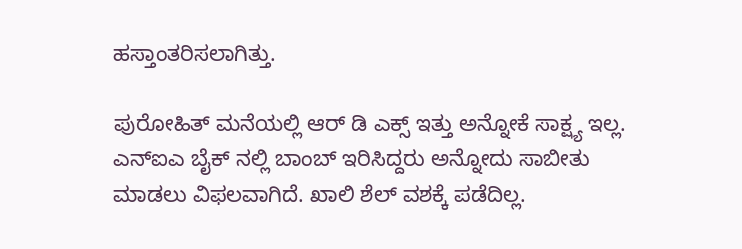ಹಸ್ತಾಂತರಿಸಲಾಗಿತ್ತು.

ಪುರೋಹಿತ್ ಮನೆಯಲ್ಲಿ ಆರ್ ಡಿ ಎಕ್ಸ್ ಇತ್ತು ಅನ್ನೋಕೆ ಸಾಕ್ಷ್ಯ ಇಲ್ಲ. ಎನ್‌ಐಎ ಬೈಕ್ ನಲ್ಲಿ ಬಾಂಬ್ ಇರಿಸಿದ್ದರು ಅನ್ನೋದು ಸಾಬೀತು ಮಾಡಲು ವಿಫಲವಾಗಿದೆ. ಖಾಲಿ ಶೆಲ್ ವಶಕ್ಕೆ ಪಡೆದಿಲ್ಲ.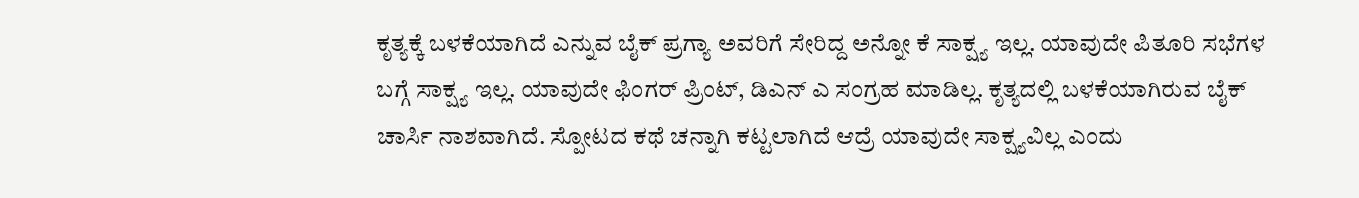ಕೃತ್ಯಕ್ಕೆ ಬಳಕೆಯಾಗಿದೆ ಎನ್ನುವ ಬೈಕ್ ಪ್ರಗ್ಯಾ ಅವರಿಗೆ ಸೇರಿದ್ದ ಅನ್ನೋ ಕೆ ಸಾಕ್ಷ್ಯ ಇಲ್ಲ. ಯಾವುದೇ ಪಿತೂರಿ ಸಭೆಗಳ ಬಗ್ಗೆ ಸಾಕ್ಷ್ಯ ಇಲ್ಲ. ಯಾವುದೇ ಫಿಂಗರ್ ಪ್ರಿಂಟ್, ಡಿಎನ್ ಎ ಸಂಗ್ರಹ ಮಾಡಿಲ್ಲ. ಕೃತ್ಯದಲ್ಲಿ ಬಳಕೆಯಾಗಿರುವ ಬೈಕ್ ಚಾರ್ಸಿ ನಾಶವಾಗಿದೆ. ಸ್ಪೋಟದ ಕಥೆ ಚನ್ನಾಗಿ ಕಟ್ಟಲಾಗಿದೆ ಆದ್ರೆ ಯಾವುದೇ ಸಾಕ್ಷ್ಯವಿಲ್ಲ ಎಂದು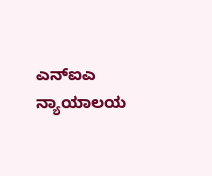ಎನ್ಐಎ ನ್ಯಾಯಾಲಯ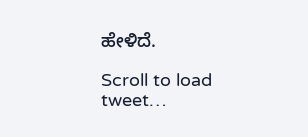ಹೇಳಿದೆ.

Scroll to load tweet…